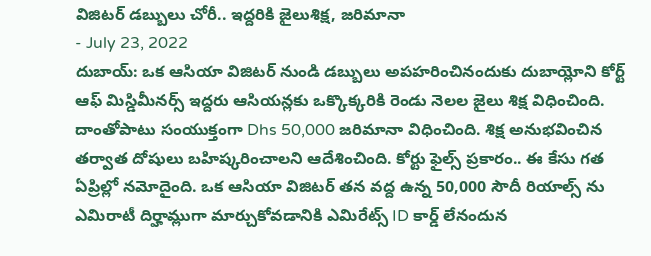విజిటర్ డబ్బులు చోరీ.. ఇద్దరికి జైలుశిక్ష, జరిమానా
- July 23, 2022
దుబాయ్: ఒక ఆసియా విజిటర్ నుండి డబ్బులు అపహరించినందుకు దుబాయ్లోని కోర్ట్ ఆఫ్ మిస్డిమీనర్స్ ఇద్దరు ఆసియన్లకు ఒక్కొక్కరికి రెండు నెలల జైలు శిక్ష విధించింది. దాంతోపాటు సంయుక్తంగా Dhs 50,000 జరిమానా విధించింది. శిక్ష అనుభవించిన తర్వాత దోషులు బహిష్కరించాలని ఆదేశించింది. కోర్టు ఫైల్స్ ప్రకారం.. ఈ కేసు గత ఏప్రిల్లో నమోదైంది. ఒక ఆసియా విజిటర్ తన వద్ద ఉన్న 50,000 సౌదీ రియాల్స్ ను ఎమిరాటీ దిర్హామ్లుగా మార్చుకోవడానికి ఎమిరేట్స్ ID కార్డ్ లేనందున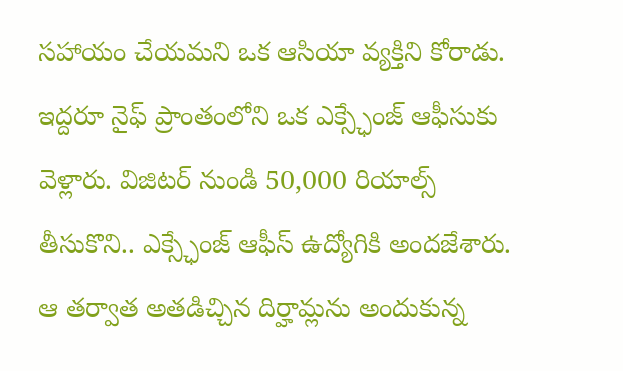సహాయం చేయమని ఒక ఆసియా వ్యక్తిని కోరాడు. ఇద్దరూ నైఫ్ ప్రాంతంలోని ఒక ఎక్స్ఛేంజ్ ఆఫీసుకు వెళ్లారు. విజిటర్ నుండి 50,000 రియాల్స్ తీసుకొని.. ఎక్స్ఛేంజ్ ఆఫీస్ ఉద్యోగికి అందజేశారు. ఆ తర్వాత అతడిచ్చిన దిర్హామ్లను అందుకున్న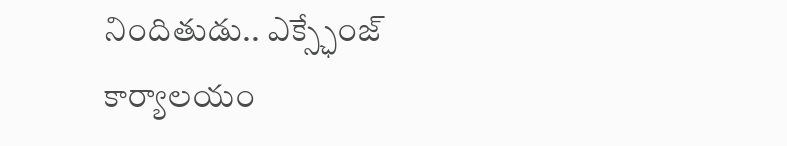నిందితుడు.. ఎక్స్ఛేంజ్ కార్యాలయం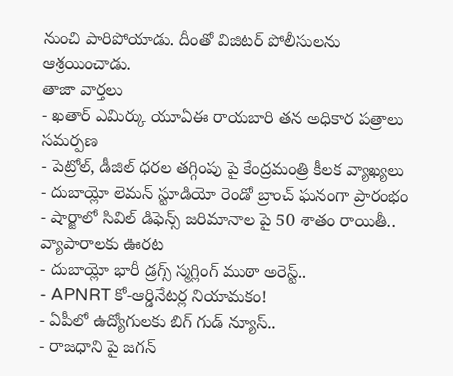నుంచి పారిపోయాడు. దీంతో విజిటర్ పోలీసులను ఆశ్రయించాడు.
తాజా వార్తలు
- ఖతార్ ఎమిర్కు యూఏఈ రాయబారి తన అధికార పత్రాలు సమర్పణ
- పెట్రోల్, డీజిల్ ధరల తగ్గింపు పై కేంద్రమంత్రి కీలక వ్యాఖ్యలు
- దుబాయ్లో లెమన్ స్టూడియో రెండో బ్రాంచ్ ఘనంగా ప్రారంభం
- షార్జాలో సివిల్ డిఫెన్స్ జరిమానాల పై 50 శాతం రాయితీ.. వ్యాపారాలకు ఊరట
- దుబాయ్లో భారీ డ్రగ్స్ స్మగ్లింగ్ ముఠా అరెస్ట్..
- APNRT కో-ఆర్డినేటర్ల నియామకం!
- ఏపీలో ఉద్యోగులకు బిగ్ గుడ్ న్యూస్..
- రాజధాని పై జగన్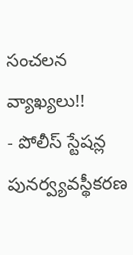సంచలన వ్యాఖ్యలు!!
- పోలీస్ స్టేషన్ల పునర్వ్యవస్థీకరణ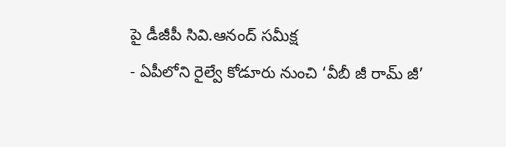పై డీజీపీ సివి.ఆనంద్ సమీక్ష
- ఏపీలోని రైల్వే కోడూరు నుంచి ‘వీబీ జీ రామ్ జీ’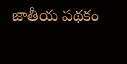జాతీయ పథకం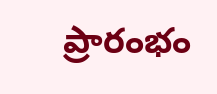ప్రారంభం